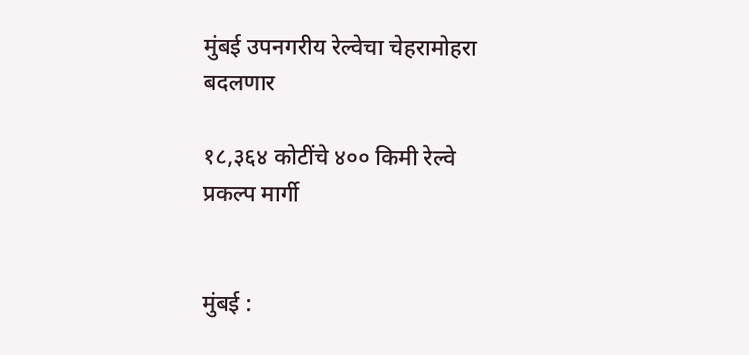मुंबई उपनगरीय रेल्वेचा चेहरामोहरा बदलणार

१८,३६४ कोटींचे ४०० किमी रेल्वे प्रकल्प मार्गी


मुंबई :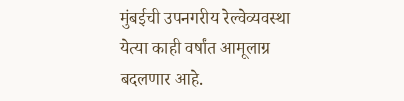मुंबईची उपनगरीय रेल्वेव्यवस्था येत्या काही वर्षांत आमूलाग्र बदलणार आहे.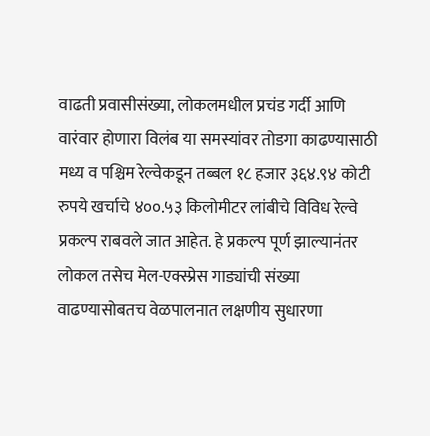वाढती प्रवासीसंख्या, लोकलमधील प्रचंड गर्दी आणि वारंवार होणारा विलंब या समस्यांवर तोडगा काढण्यासाठी मध्य व पश्चिम रेल्वेकडून तब्बल १८ हजार ३६४.९४ कोटी रुपये खर्चाचे ४००.५३ किलोमीटर लांबीचे विविध रेल्वे प्रकल्प राबवले जात आहेत. हे प्रकल्प पूर्ण झाल्यानंतर लोकल तसेच मेल-एक्स्प्रेस गाड्यांची संख्या वाढण्यासोबतच वेळपालनात लक्षणीय सुधारणा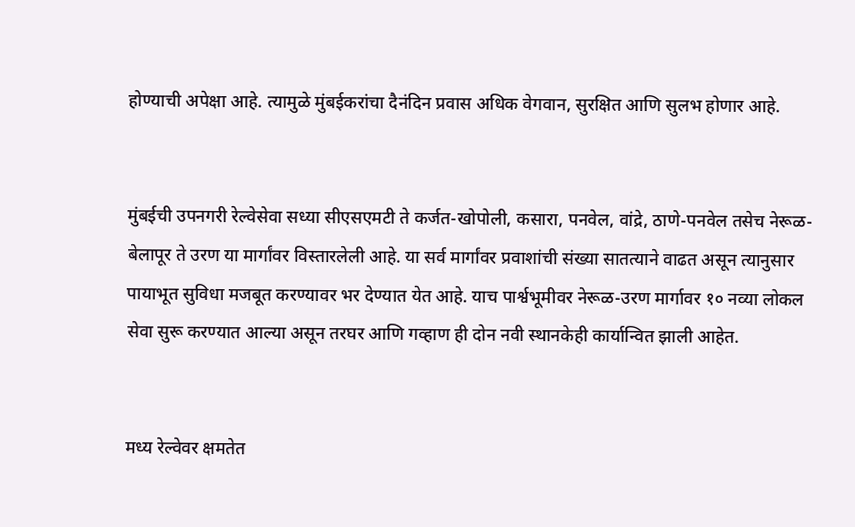होण्याची अपेक्षा आहे. त्यामुळे मुंबईकरांचा दैनंदिन प्रवास अधिक वेगवान, सुरक्षित आणि सुलभ होणार आहे.


मुंबईची उपनगरी रेल्वेसेवा सध्या सीएसएमटी ते कर्जत-खोपोली, कसारा, पनवेल, वांद्रे, ठाणे-पनवेल तसेच नेरूळ-बेलापूर ते उरण या मार्गांवर विस्तारलेली आहे. या सर्व मार्गांवर प्रवाशांची संख्या सातत्याने वाढत असून त्यानुसार पायाभूत सुविधा मजबूत करण्यावर भर देण्यात येत आहे. याच पार्श्वभूमीवर नेरूळ-उरण मार्गावर १० नव्या लोकल सेवा सुरू करण्यात आल्या असून तरघर आणि गव्हाण ही दोन नवी स्थानकेही कार्यान्वित झाली आहेत.


मध्य रेल्वेवर क्षमतेत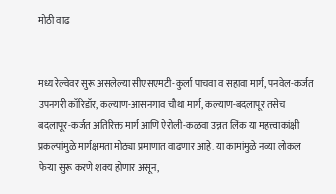मोठी वाढ


मध्य रेल्वेवर सुरू असलेल्या सीएसएमटी-कुर्ला पाचवा व सहावा मार्ग, पनवेल-कर्जत उपनगरी कॉरिडॉर, कल्याण-आसनगाव चौथा मार्ग, कल्याण-बदलापूर तसेच बदलापूर-कर्जत अतिरिक्त मार्ग आणि ऐरोली-कळवा उन्नत लिंक या महत्त्वाकांक्षी प्रकल्पांमुळे मार्गक्षमता मोठ्या प्रमाणात वाढणार आहे. या कामांमुळे नव्या लोकल फेऱ्या सुरू करणे शक्य होणार असून,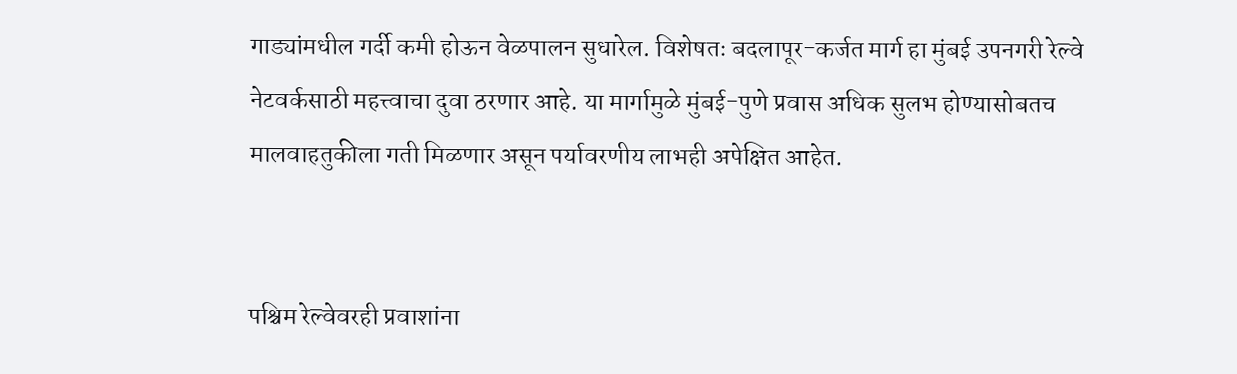गाड्यांमधील गर्दी कमी होऊन वेळपालन सुधारेल. विशेषतः बदलापूर-कर्जत मार्ग हा मुंबई उपनगरी रेल्वे नेटवर्कसाठी महत्त्वाचा दुवा ठरणार आहे. या मार्गामुळे मुंबई-पुणे प्रवास अधिक सुलभ होण्यासोबतच मालवाहतुकीला गती मिळणार असून पर्यावरणीय लाभही अपेक्षित आहेत.


पश्चिम रेल्वेवरही प्रवाशांना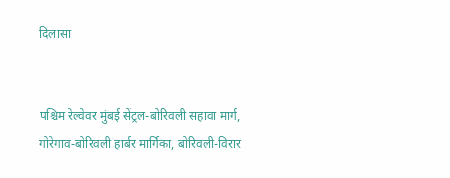दिलासा


पश्चिम रेल्वेवर मुंबई सेंट्रल-बोरिवली सहावा मार्ग, गोरेगाव-बोरिवली हार्बर मार्गिका, बोरिवली-विरार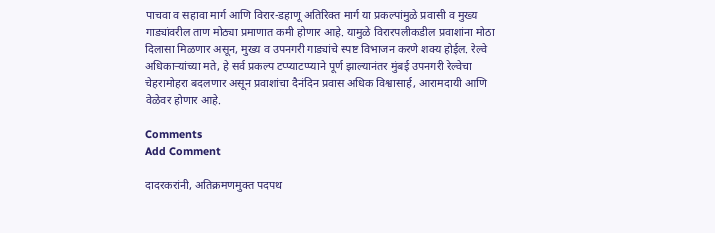पाचवा व सहावा मार्ग आणि विरार-डहाणू अतिरिक्त मार्ग या प्रकल्पांमुळे प्रवासी व मुख्य गाड्यांवरील ताण मोठ्या प्रमाणात कमी होणार आहे. यामुळे विरारपलीकडील प्रवाशांना मोठा दिलासा मिळणार असून, मुख्य व उपनगरी गाड्यांचे स्पष्ट विभाजन करणे शक्य होईल. रेल्वे अधिकाऱ्यांच्या मते, हे सर्व प्रकल्प टप्प्याटप्प्याने पूर्ण झाल्यानंतर मुंबई उपनगरी रेल्वेचा चेहरामोहरा बदलणार असून प्रवाशांचा दैनंदिन प्रवास अधिक विश्वासार्ह, आरामदायी आणि वेळेवर होणार आहे.

Comments
Add Comment

दादरकरांनी, अतिक्रमणमुक्त पदपथ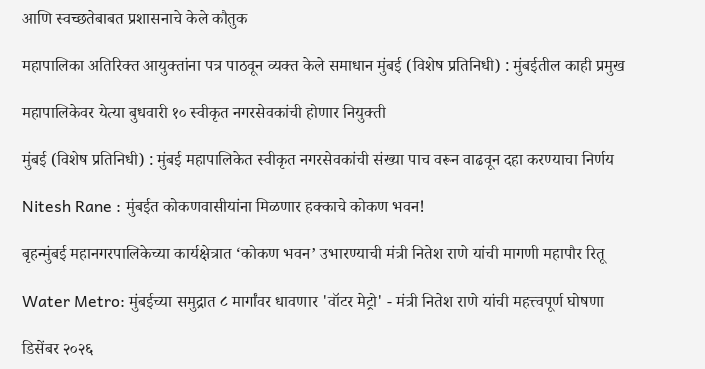आणि स्वच्छतेबाबत प्रशासनाचे केले कौतुक

महापालिका अतिरिक्त आयुक्तांना पत्र पाठवून व्यक्त केले समाधान मुंबई (विशेष प्रतिनिधी) : मुंबईतील काही प्रमुख

महापालिकेवर येत्या बुधवारी १० स्वीकृत नगरसेवकांची होणार नियुक्ती

मुंबई (विशेष प्रतिनिधी) : मुंबई महापालिकेत स्वीकृत नगरसेवकांची संख्या पाच वरून वाढवून दहा करण्याचा निर्णय

Nitesh Rane : मुंबईत कोकणवासीयांना मिळणार हक्काचे कोकण भवन!

बृहन्मुंबई महानगरपालिकेच्या कार्यक्षेत्रात ‘कोकण भवन’ उभारण्याची मंत्री नितेश राणे यांची मागणी महापौर रितू

Water Metro: मुंबईच्या समुद्रात ८ मार्गांवर धावणार 'वॉटर मेट्रो' - मंत्री नितेश राणे यांची महत्त्वपूर्ण घोषणा

डिसेंबर २०२६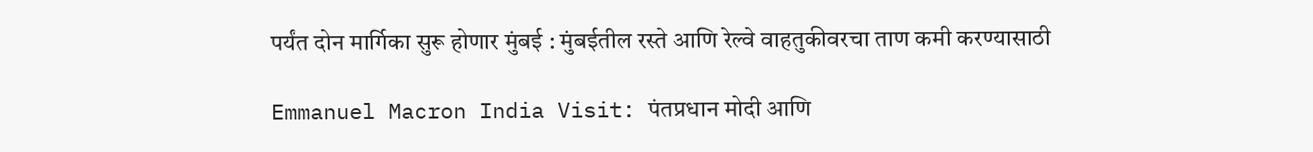पर्यंत दोन मार्गिका सुरू होणार मुंबई : मुंबईतील रस्ते आणि रेल्वे वाहतुकीवरचा ताण कमी करण्यासाठी

Emmanuel Macron India Visit: पंतप्रधान मोदी आणि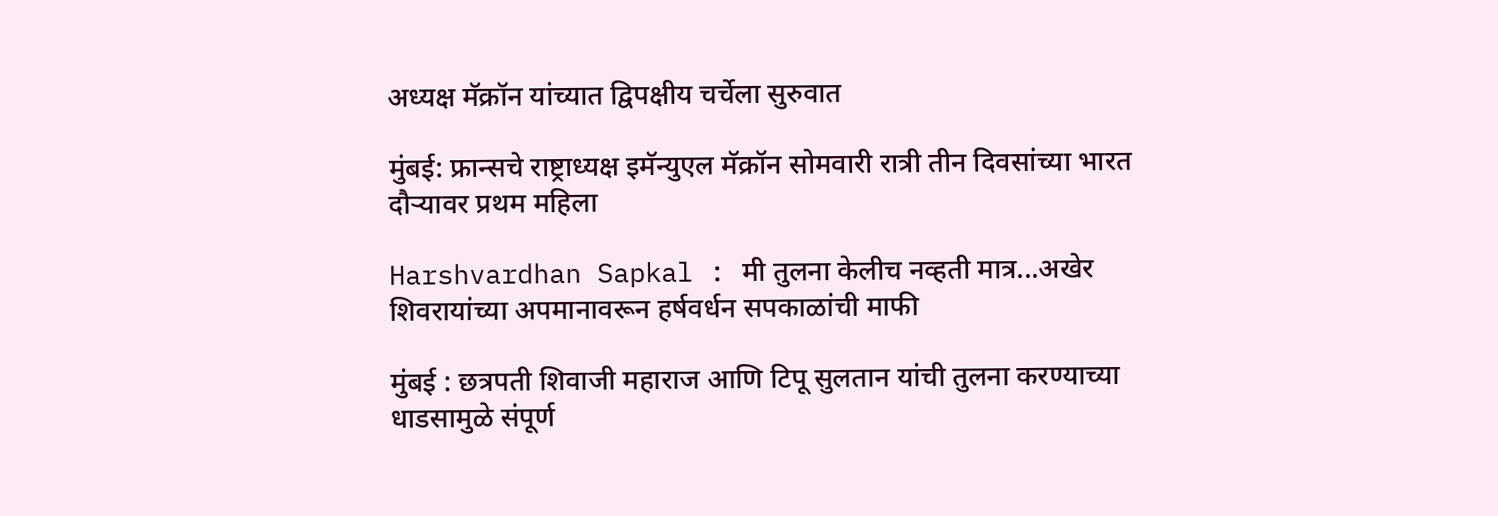अध्यक्ष मॅक्रॉन यांच्यात द्विपक्षीय चर्चेला सुरुवात

मुंबई: फ्रान्सचे राष्ट्राध्यक्ष इमॅन्युएल मॅक्रॉन सोमवारी रात्री तीन दिवसांच्या भारत दौऱ्यावर प्रथम महिला

Harshvardhan Sapkal : मी तुलना केलीच नव्हती मात्र...अखेर शिवरायांच्या अपमानावरून हर्षवर्धन सपकाळांची माफी

मुंबई : छत्रपती शिवाजी महाराज आणि टिपू सुलतान यांची तुलना करण्याच्या धाडसामुळे संपूर्ण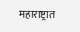महाराष्ट्रात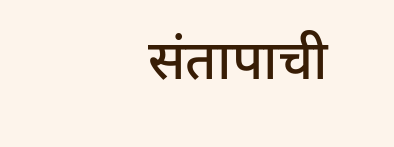संतापाची